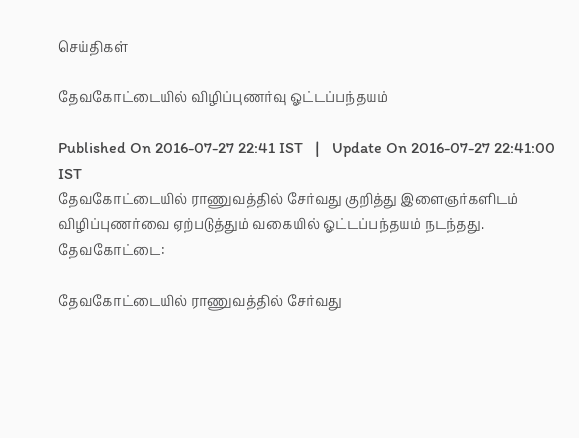செய்திகள்

தேவகோட்டையில் விழிப்புணர்வு ஓட்டப்பந்தயம்

Published On 2016-07-27 22:41 IST   |   Update On 2016-07-27 22:41:00 IST
தேவகோட்டையில் ராணுவத்தில் சேர்வது குறித்து இளைஞர்களிடம் விழிப்புணர்வை ஏற்படுத்தும் வகையில் ஓட்டப்பந்தயம் நடந்தது.
தேவகோட்டை:

தேவகோட்டையில் ராணுவத்தில் சேர்வது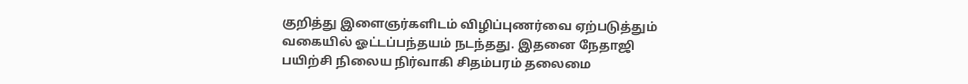குறித்து இளைஞர்களிடம் விழிப்புணர்வை ஏற்படுத்தும் வகையில் ஓட்டப்பந்தயம் நடந்தது. இதனை நேதாஜி பயிற்சி நிலைய நிர்வாகி சிதம்பரம் தலைமை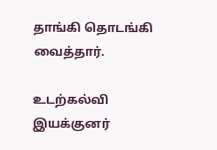தாங்கி தொடங்கி வைத்தார்.

உடற்கல்வி இயக்குனர்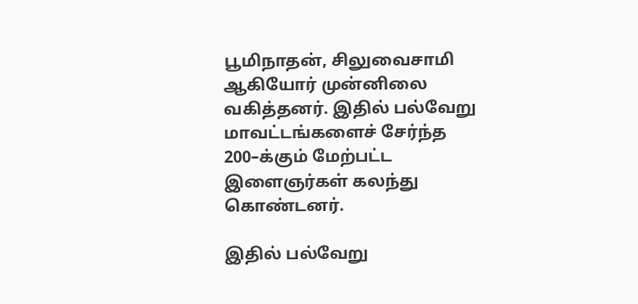பூமிநாதன், சிலுவைசாமி ஆகியோர் முன்னிலை வகித்தனர். இதில் பல்வேறு மாவட்டங்களைச் சேர்ந்த 200–க்கும் மேற்பட்ட இளைஞர்கள் கலந்து கொண்டனர்.

இதில் பல்வேறு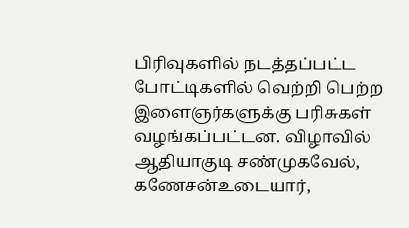பிரிவுகளில் நடத்தப்பட்ட போட்டிகளில் வெற்றி பெற்ற இளைஞர்களுக்கு பரிசுகள் வழங்கப்பட்டன. விழாவில் ஆதியாகுடி சண்முகவேல், கணேசன்உடையார்,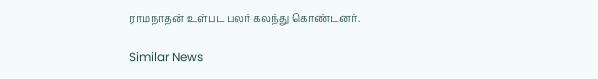ராமநாதன் உள்பட பலர் கலந்து கொண்டனர்.

Similar News